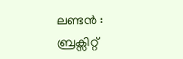ലണ്ടൻ : ബ്രക്സിറ്റ്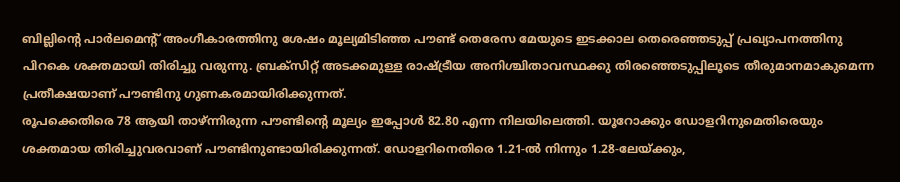ബില്ലിന്റെ പാർലമെന്റ് അംഗീകാരത്തിനു ശേഷം മൂല്യമിടിഞ്ഞ പൗണ്ട് തെരേസ മേയുടെ ഇടക്കാല തെരെഞ്ഞടുപ്പ് പ്രഖ്യാപനത്തിനു പിറകെ ശക്തമായി തിരിച്ചു വരുന്നു. ബ്രക്സിറ്റ് അടക്കമുള്ള രാഷ്ട്രീയ അനിശ്ചിതാവസ്ഥക്കു തിരഞ്ഞെടുപ്പിലൂടെ തീരുമാനമാകുമെന്ന പ്രതീക്ഷയാണ് പൗണ്ടിനു ഗുണകരമായിരിക്കുന്നത്.
രൂപക്കെതിരെ 78 ആയി താഴ്ന്നിരുന്ന പൗണ്ടിന്റെ മൂല്യം ഇപ്പോൾ 82.80 എന്ന നിലയിലെത്തി. യൂറോക്കും ഡോളറിനുമെതിരെയും ശക്തമായ തിരിച്ചുവരവാണ് പൗണ്ടിനുണ്ടായിരിക്കുന്നത്. ഡോളറിനെതിരെ 1.21-ൽ നിന്നും 1.28-ലേയ്ക്കും,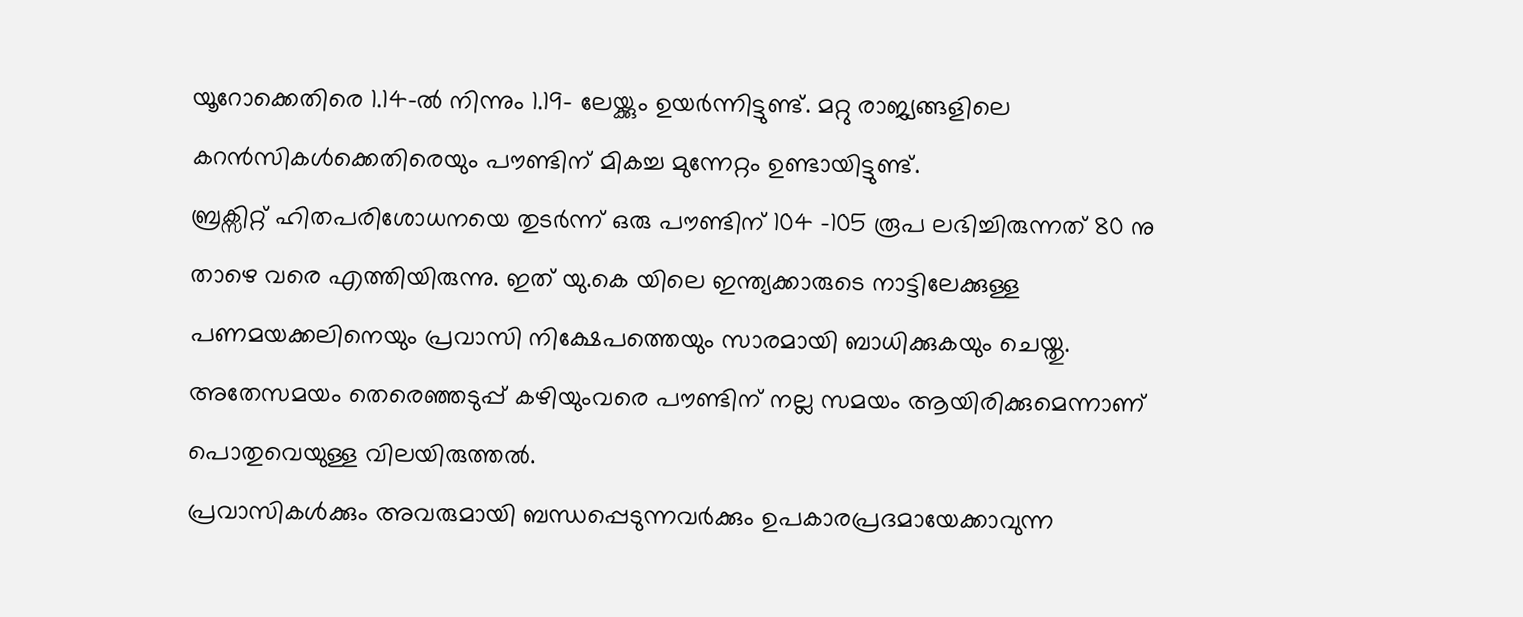യൂറോക്കെതിരെ 1.14-ൽ നിന്നും 1.19- ലേയ്ക്കും ഉയർന്നിട്ടുണ്ട്. മറ്റു രാജ്യങ്ങളിലെ കറൻസികൾക്കെതിരെയും പൗണ്ടിന് മികച്ച മുന്നേറ്റം ഉണ്ടായിട്ടുണ്ട്.
ബ്രക്സിറ്റ് ഹിതപരിശോധനയെ തുടർന്ന് ഒരു പൗണ്ടിന് 104 -105 രൂപ ലഭിച്ചിരുന്നത് 80 നു താഴെ വരെ എത്തിയിരുന്നു. ഇത് യു.കെ യിലെ ഇന്ത്യക്കാരുടെ നാട്ടിലേക്കുള്ള പണമയക്കലിനെയും പ്രവാസി നിക്ഷേപത്തെയും സാരമായി ബാധിക്കുകയും ചെയ്തു. അതേസമയം തെരെഞ്ഞടുപ്പ് കഴിയുംവരെ പൗണ്ടിന് നല്ല സമയം ആയിരിക്കുമെന്നാണ് പൊതുവെയുള്ള വിലയിരുത്തൽ.
പ്രവാസികൾക്കും അവരുമായി ബന്ധപ്പെടുന്നവർക്കും ഉപകാരപ്രദമായേക്കാവുന്ന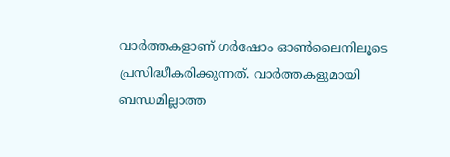വാർത്തകളാണ് ഗർഷോം ഓൺലൈനിലൂടെ പ്രസിദ്ധീകരിക്കുന്നത്. വാർത്തകളുമായി ബന്ധമില്ലാത്ത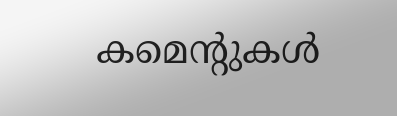കമെന്റുകൾ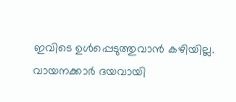ഇവിടെ ഉൾപ്പെടുത്തുവാൻ കഴിയില്ല. വായനക്കാർ ദയവായി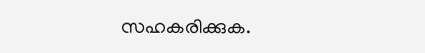സഹകരിക്കുക.